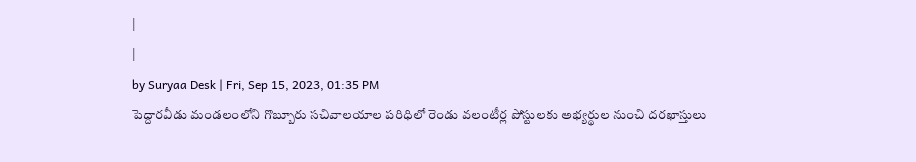|
|
by Suryaa Desk | Fri, Sep 15, 2023, 01:35 PM
పెద్దారవీడు మండలంలోని గొబ్బూరు సచివాలయాల పరిధిలో రెండు వలంటీర్ల పోస్టులకు అభ్యర్థుల నుంచి దరఖాస్తులు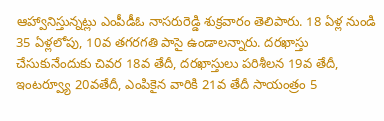ఆహ్వానిస్తున్నట్లు ఎంపీడీఓ నాసరురెడ్డి శుక్రవారం తెలిపారు. 18 ఏళ్ల నుండి 35 ఏళ్లలోపు, 10వ తగరగతి పాసై ఉండాలన్నారు. దరఖాస్తు చేసుకునేందుకు చివర 18వ తేదీ, దరఖాస్తులు పరిశీలన 19వ తేదీ, ఇంటర్వ్యూ 20వతేదీ, ఎంపికైన వారికి 21వ తేదీ సాయంత్రం 5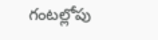గంటల్లోపు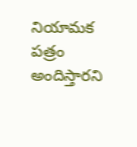నియామక పత్రం అందిస్తారని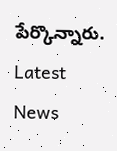పేర్కొన్నారు.
Latest News